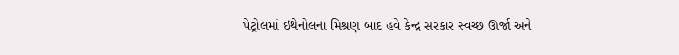પેટ્રોલમાં ઇથેનોલના મિશ્રણ બાદ હવે કેન્દ્ર સરકાર સ્વચ્છ ઊર્જા અને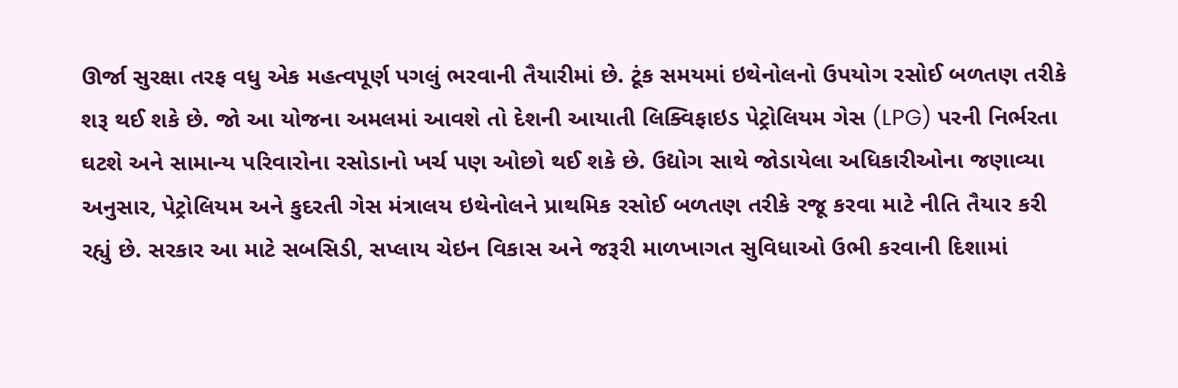ઊર્જા સુરક્ષા તરફ વધુ એક મહત્વપૂર્ણ પગલું ભરવાની તૈયારીમાં છે. ટૂંક સમયમાં ઇથેનોલનો ઉપયોગ રસોઈ બળતણ તરીકે શરૂ થઈ શકે છે. જો આ યોજના અમલમાં આવશે તો દેશની આયાતી લિક્વિફાઇડ પેટ્રોલિયમ ગેસ (LPG) પરની નિર્ભરતા ઘટશે અને સામાન્ય પરિવારોના રસોડાનો ખર્ચ પણ ઓછો થઈ શકે છે. ઉદ્યોગ સાથે જોડાયેલા અધિકારીઓના જણાવ્યા અનુસાર, પેટ્રોલિયમ અને કુદરતી ગેસ મંત્રાલય ઇથેનોલને પ્રાથમિક રસોઈ બળતણ તરીકે રજૂ કરવા માટે નીતિ તૈયાર કરી રહ્યું છે. સરકાર આ માટે સબસિડી, સપ્લાય ચેઇન વિકાસ અને જરૂરી માળખાગત સુવિધાઓ ઉભી કરવાની દિશામાં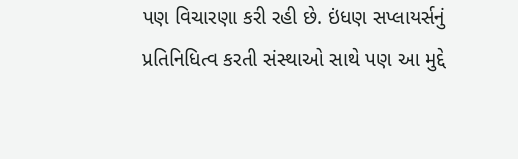પણ વિચારણા કરી રહી છે. ઇંધણ સપ્લાયર્સનું પ્રતિનિધિત્વ કરતી સંસ્થાઓ સાથે પણ આ મુદ્દે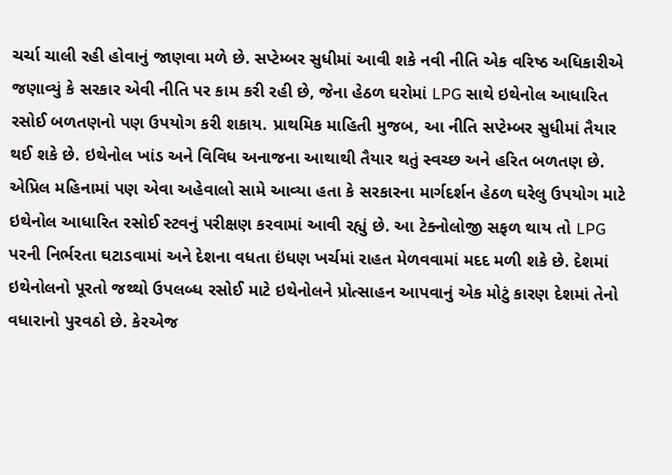ચર્ચા ચાલી રહી હોવાનું જાણવા મળે છે. સપ્ટેમ્બર સુધીમાં આવી શકે નવી નીતિ એક વરિષ્ઠ અધિકારીએ જણાવ્યું કે સરકાર એવી નીતિ પર કામ કરી રહી છે, જેના હેઠળ ઘરોમાં LPG સાથે ઇથેનોલ આધારિત રસોઈ બળતણનો પણ ઉપયોગ કરી શકાય. પ્રાથમિક માહિતી મુજબ, આ નીતિ સપ્ટેમ્બર સુધીમાં તૈયાર થઈ શકે છે. ઇથેનોલ ખાંડ અને વિવિધ અનાજના આથાથી તૈયાર થતું સ્વચ્છ અને હરિત બળતણ છે. એપ્રિલ મહિનામાં પણ એવા અહેવાલો સામે આવ્યા હતા કે સરકારના માર્ગદર્શન હેઠળ ઘરેલુ ઉપયોગ માટે ઇથેનોલ આધારિત રસોઈ સ્ટવનું પરીક્ષણ કરવામાં આવી રહ્યું છે. આ ટેક્નોલોજી સફળ થાય તો LPG પરની નિર્ભરતા ઘટાડવામાં અને દેશના વધતા ઇંધણ ખર્ચમાં રાહત મેળવવામાં મદદ મળી શકે છે. દેશમાં ઇથેનોલનો પૂરતો જથ્થો ઉપલબ્ધ રસોઈ માટે ઇથેનોલને પ્રોત્સાહન આપવાનું એક મોટું કારણ દેશમાં તેનો વધારાનો પુરવઠો છે. કેરએજ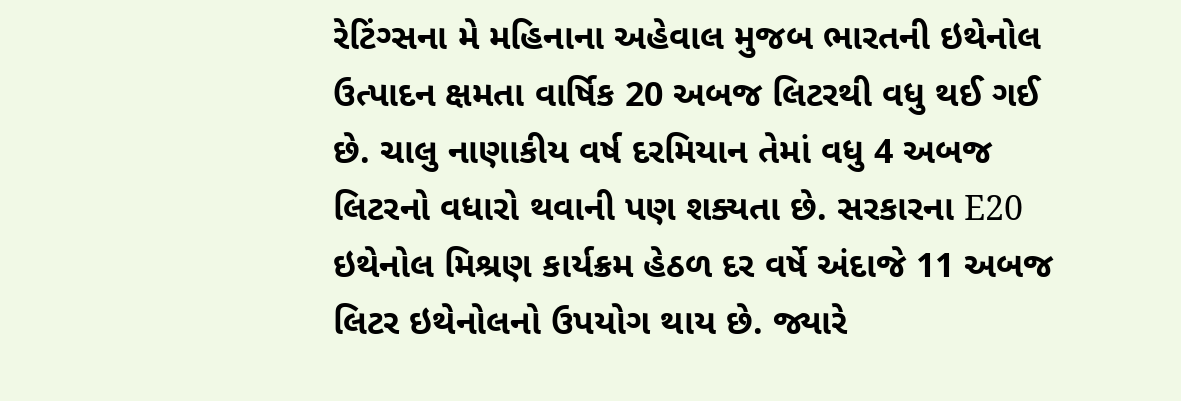રેટિંગ્સના મે મહિનાના અહેવાલ મુજબ ભારતની ઇથેનોલ ઉત્પાદન ક્ષમતા વાર્ષિક 20 અબજ લિટરથી વધુ થઈ ગઈ છે. ચાલુ નાણાકીય વર્ષ દરમિયાન તેમાં વધુ 4 અબજ લિટરનો વધારો થવાની પણ શક્યતા છે. સરકારના E20 ઇથેનોલ મિશ્રણ કાર્યક્રમ હેઠળ દર વર્ષે અંદાજે 11 અબજ લિટર ઇથેનોલનો ઉપયોગ થાય છે. જ્યારે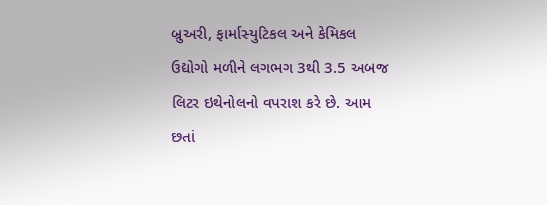બ્રુઅરી, ફાર્માસ્યુટિકલ અને કેમિકલ ઉદ્યોગો મળીને લગભગ 3થી 3.5 અબજ લિટર ઇથેનોલનો વપરાશ કરે છે. આમ છતાં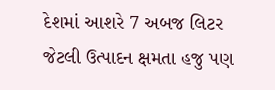દેશમાં આશરે 7 અબજ લિટર જેટલી ઉત્પાદન ક્ષમતા હજુ પણ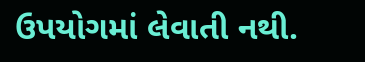ઉપયોગમાં લેવાતી નથી.